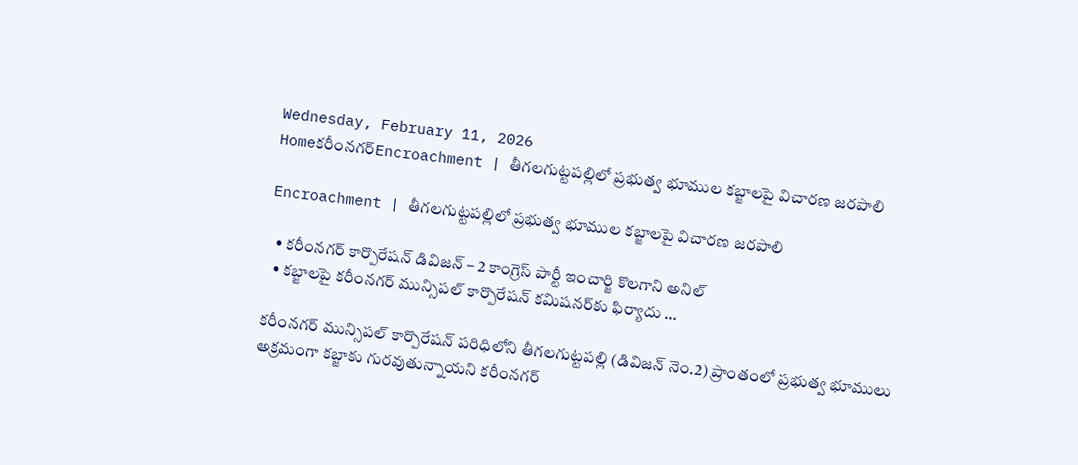Wednesday, February 11, 2026
Homeకరీంనగర్Encroachment | తీగలగుట్టపల్లిలో ప్రభుత్వ భూముల కబ్జాలపై విచారణ జరపాలి

Encroachment | తీగలగుట్టపల్లిలో ప్రభుత్వ భూముల కబ్జాలపై విచారణ జరపాలి

  • కరీంనగర్ కార్పొరేషన్ డివిజన్ – 2 కాంగ్రెస్ పార్టీ ఇంచార్జి కొలగాని అనిల్
  • కబ్జాలపై కరీంనగర్ మున్సిపల్ కార్పొరేషన్ కమిషనర్‌కు ఫిర్యాదు …

కరీంనగర్ మున్సిపల్ కార్పొరేషన్ పరిధిలోని తీగలగుట్టపల్లి (డివిజన్ నెం.2) ప్రాంతంలో ప్రభుత్వ భూములు అక్రమంగా కబ్జాకు గురవుతున్నాయని కరీంనగర్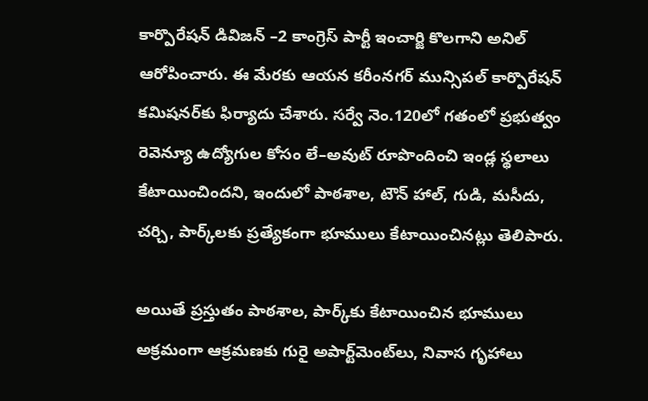కార్పొరేషన్ డివిజన్ –2 కాంగ్రెస్ పార్టీ ఇంచార్జి కొలగాని అనిల్ ఆరోపించారు. ఈ మేరకు ఆయన కరీంనగర్ మున్సిపల్ కార్పొరేషన్ కమిషనర్‌కు ఫిర్యాదు చేశారు. సర్వే నెం.120లో గతంలో ప్రభుత్వం రెవెన్యూ ఉద్యోగుల కోసం లే–అవుట్ రూపొందించి ఇండ్ల స్థలాలు కేటాయించిందని, ఇందులో పాఠశాల, టౌన్ హాల్, గుడి, మసీదు, చర్చి, పార్క్‌లకు ప్రత్యేకంగా భూములు కేటాయించినట్లు తెలిపారు.

అయితే ప్రస్తుతం పాఠశాల, పార్క్‌కు కేటాయించిన భూములు అక్రమంగా ఆక్రమణకు గురై అపార్ట్‌మెంట్‌లు, నివాస గృహాలు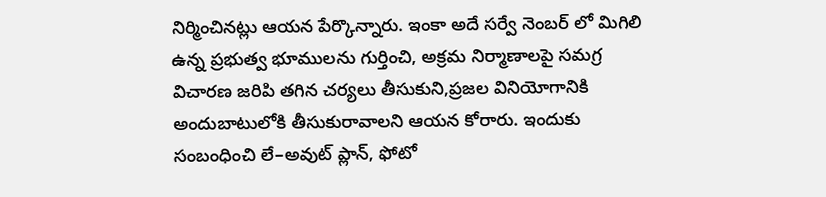నిర్మించినట్లు ఆయన పేర్కొన్నారు. ఇంకా అదే సర్వే నెంబర్ లో మిగిలి ఉన్న ప్రభుత్వ భూములను గుర్తించి, అక్రమ నిర్మాణాలపై సమగ్ర విచారణ జరిపి తగిన చర్యలు తీసుకుని,ప్రజల వినియోగానికి అందుబాటులోకి తీసుకురావాలని ఆయన కోరారు. ఇందుకు సంబంధించి లే–అవుట్ ప్లాన్‌, ఫోటో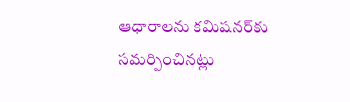ఆధారాలను కమిషనర్‌కు సమర్పించినట్లు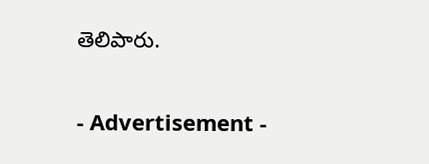తెలిపారు.

- Advertisement -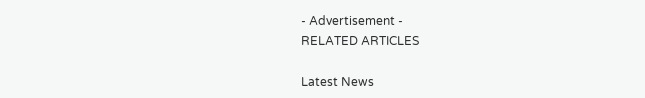- Advertisement -
RELATED ARTICLES

Latest News